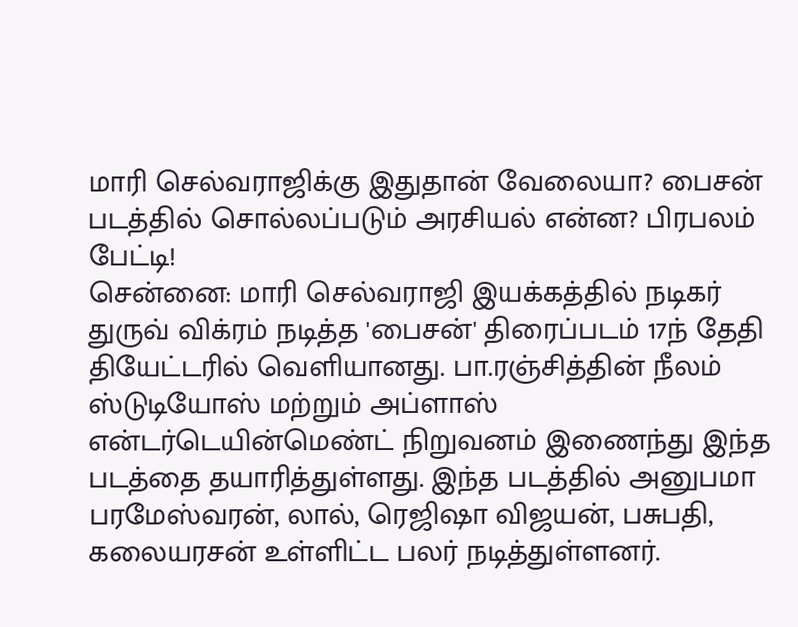மாரி செல்வராஜிக்கு இதுதான் வேலையா? பைசன் படத்தில் சொல்லப்படும் அரசியல் என்ன? பிரபலம் பேட்டி!
சென்னை: மாரி செல்வராஜி இயக்கத்தில் நடிகர் துருவ் விக்ரம் நடித்த 'பைசன்' திரைப்படம் 17ந் தேதி தியேட்டரில் வெளியானது. பா.ரஞ்சித்தின் நீலம் ஸ்டுடியோஸ் மற்றும் அப்ளாஸ் என்டர்டெயின்மெண்ட் நிறுவனம் இணைந்து இந்த படத்தை தயாரித்துள்ளது. இந்த படத்தில் அனுபமா பரமேஸ்வரன், லால், ரெஜிஷா விஜயன், பசுபதி, கலையரசன் உள்ளிட்ட பலர் நடித்துள்ளனர்.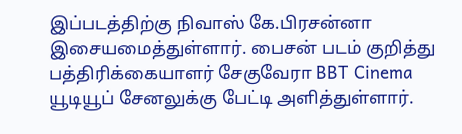இப்படத்திற்கு நிவாஸ் கே.பிரசன்னா இசையமைத்துள்ளார். பைசன் படம் குறித்து பத்திரிக்கையாளர் சேகுவேரா BBT Cinema யூடியூப் சேனலுக்கு பேட்டி அளித்துள்ளார்.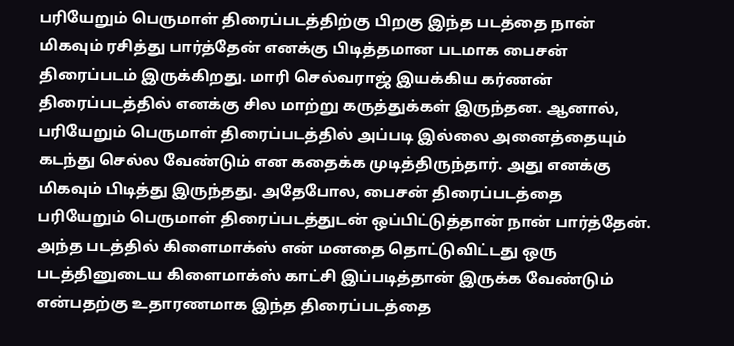பரியேறும் பெருமாள் திரைப்படத்திற்கு பிறகு இந்த படத்தை நான் மிகவும் ரசித்து பார்த்தேன் எனக்கு பிடித்தமான படமாக பைசன் திரைப்படம் இருக்கிறது. மாரி செல்வராஜ் இயக்கிய கர்ணன் திரைப்படத்தில் எனக்கு சில மாற்று கருத்துக்கள் இருந்தன. ஆனால், பரியேறும் பெருமாள் திரைப்படத்தில் அப்படி இல்லை அனைத்தையும் கடந்து செல்ல வேண்டும் என கதைக்க முடித்திருந்தார். அது எனக்கு மிகவும் பிடித்து இருந்தது. அதேபோல, பைசன் திரைப்படத்தை பரியேறும் பெருமாள் திரைப்படத்துடன் ஒப்பிட்டுத்தான் நான் பார்த்தேன். அந்த படத்தில் கிளைமாக்ஸ் என் மனதை தொட்டுவிட்டது ஒரு படத்தினுடைய கிளைமாக்ஸ் காட்சி இப்படித்தான் இருக்க வேண்டும் என்பதற்கு உதாரணமாக இந்த திரைப்படத்தை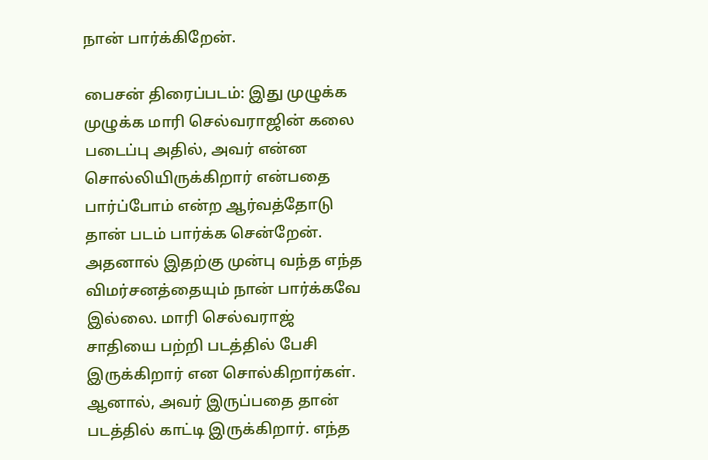நான் பார்க்கிறேன்.

பைசன் திரைப்படம்: இது முழுக்க முழுக்க மாரி செல்வராஜின் கலை படைப்பு அதில், அவர் என்ன சொல்லியிருக்கிறார் என்பதை பார்ப்போம் என்ற ஆர்வத்தோடு தான் படம் பார்க்க சென்றேன். அதனால் இதற்கு முன்பு வந்த எந்த விமர்சனத்தையும் நான் பார்க்கவே இல்லை. மாரி செல்வராஜ் சாதியை பற்றி படத்தில் பேசி இருக்கிறார் என சொல்கிறார்கள். ஆனால், அவர் இருப்பதை தான் படத்தில் காட்டி இருக்கிறார். எந்த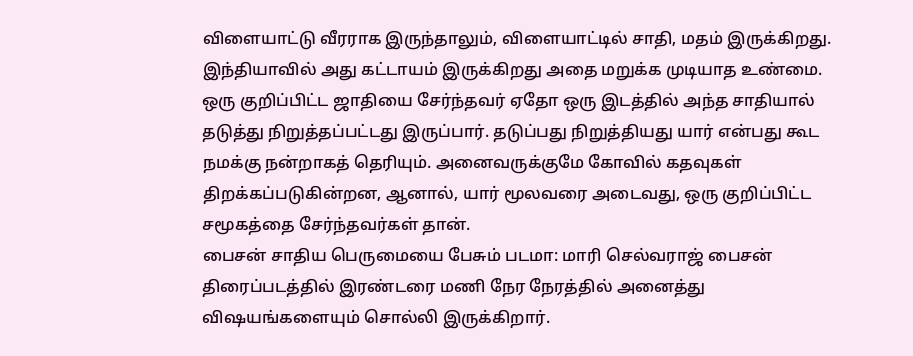விளையாட்டு வீரராக இருந்தாலும், விளையாட்டில் சாதி, மதம் இருக்கிறது. இந்தியாவில் அது கட்டாயம் இருக்கிறது அதை மறுக்க முடியாத உண்மை. ஒரு குறிப்பிட்ட ஜாதியை சேர்ந்தவர் ஏதோ ஒரு இடத்தில் அந்த சாதியால் தடுத்து நிறுத்தப்பட்டது இருப்பார். தடுப்பது நிறுத்தியது யார் என்பது கூட நமக்கு நன்றாகத் தெரியும். அனைவருக்குமே கோவில் கதவுகள் திறக்கப்படுகின்றன, ஆனால், யார் மூலவரை அடைவது, ஒரு குறிப்பிட்ட சமூகத்தை சேர்ந்தவர்கள் தான்.
பைசன் சாதிய பெருமையை பேசும் படமா: மாரி செல்வராஜ் பைசன் திரைப்படத்தில் இரண்டரை மணி நேர நேரத்தில் அனைத்து விஷயங்களையும் சொல்லி இருக்கிறார்.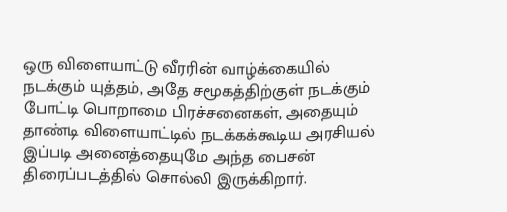ஒரு விளையாட்டு வீரரின் வாழ்க்கையில் நடக்கும் யுத்தம், அதே சமூகத்திற்குள் நடக்கும் போட்டி பொறாமை பிரச்சனைகள், அதையும் தாண்டி விளையாட்டில் நடக்கக்கூடிய அரசியல் இப்படி அனைத்தையுமே அந்த பைசன் திரைப்படத்தில் சொல்லி இருக்கிறார்.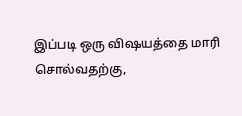இப்படி ஒரு விஷயத்தை மாரி சொல்வதற்கு,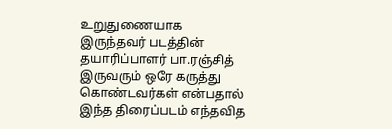உறுதுணையாக இருந்தவர் படத்தின் தயாரிப்பாளர் பா.ரஞ்சித் இருவரும் ஒரே கருத்து கொண்டவர்கள் என்பதால் இந்த திரைப்படம் எந்தவித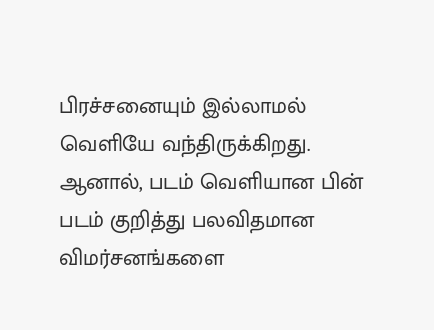பிரச்சனையும் இல்லாமல் வெளியே வந்திருக்கிறது. ஆனால், படம் வெளியான பின் படம் குறித்து பலவிதமான விமர்சனங்களை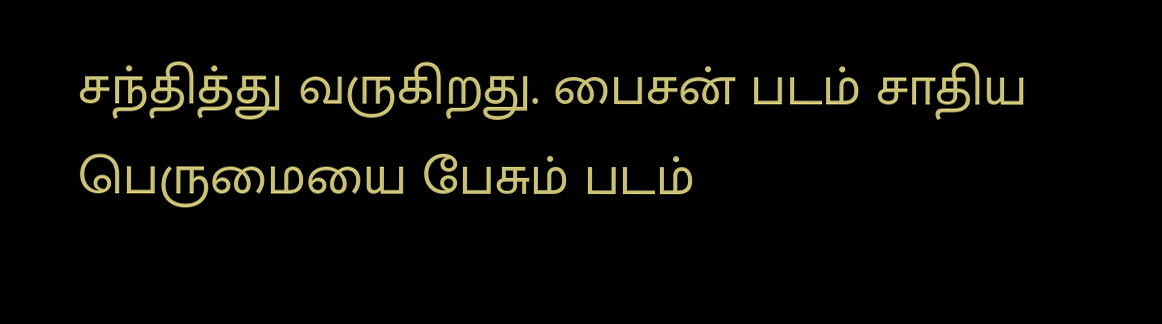சந்தித்து வருகிறது. பைசன் படம் சாதிய பெருமையை பேசும் படம்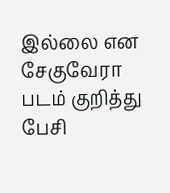இல்லை என சேகுவேரா படம் குறித்து பேசி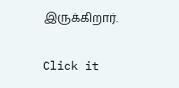இருக்கிறார்.


Click it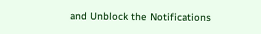and Unblock the Notifications